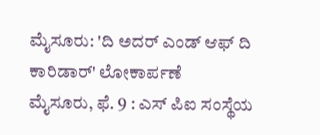ಮೈಸೂರು: 'ದಿ ಅದರ್ ಎಂಡ್ ಆಫ್ ದಿ ಕಾರಿಡಾರ್' ಲೋಕಾರ್ಪಣೆ
ಮೈಸೂರು, ಫೆ. 9 : ಎಸ್ ಪಿಐ ಸಂಸ್ಥೆಯ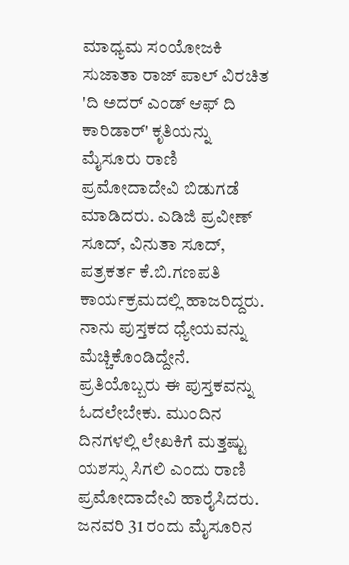ಮಾಧ್ಯಮ ಸಂಯೋಜಕಿ ಸುಜಾತಾ ರಾಜ್ ಪಾಲ್ ವಿರಚಿತ 'ದಿ ಅದರ್ ಎಂಡ್ ಆಫ್ ದಿ ಕಾರಿಡಾರ್' ಕೃತಿಯನ್ನು ಮೈಸೂರು ರಾಣಿ ಪ್ರಮೋದಾದೇವಿ ಬಿಡುಗಡೆ ಮಾಡಿದರು. ಎಡಿಜಿ ಪ್ರವೀಣ್ ಸೂದ್, ವಿನುತಾ ಸೂದ್, ಪತ್ರಕರ್ತ ಕೆ.ಬಿ.ಗಣಪತಿ ಕಾರ್ಯಕ್ರಮದಲ್ಲಿ ಹಾಜರಿದ್ದರು.
ನಾನು ಪುಸ್ತಕದ ಧ್ಯೇಯವನ್ನು ಮೆಚ್ಚಿಕೊಂಡಿದ್ದೇನೆ. ಪ್ರತಿಯೊಬ್ಬರು ಈ ಪುಸ್ತಕವನ್ನು ಓದಲೇಬೇಕು. ಮುಂದಿನ ದಿನಗಳಲ್ಲಿ ಲೇಖಕಿಗೆ ಮತ್ತಷ್ಟು ಯಶಸ್ಸು ಸಿಗಲಿ ಎಂದು ರಾಣಿ ಪ್ರಮೋದಾದೇವಿ ಹಾರೈಸಿದರು. ಜನವರಿ 31 ರಂದು ಮೈಸೂರಿನ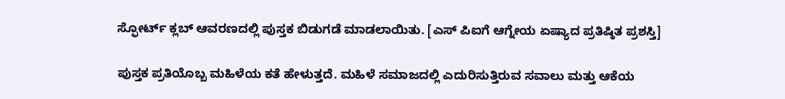ಸ್ಫೋರ್ಟ್ ಕ್ಲಬ್ ಆವರಣದಲ್ಲಿ ಪುಸ್ತಕ ಬಿಡುಗಡೆ ಮಾಡಲಾಯಿತು. [ಎಸ್ ಪಿಐಗೆ ಆಗ್ನೇಯ ಏಷ್ಯಾದ ಪ್ರತಿಷ್ಠಿತ ಪ್ರಶಸ್ತಿ]

ಪುಸ್ತಕ ಪ್ರತಿಯೊಬ್ಬ ಮಹಿಳೆಯ ಕತೆ ಹೇಳುತ್ತದೆ. ಮಹಿಳೆ ಸಮಾಜದಲ್ಲಿ ಎದುರಿಸುತ್ತಿರುವ ಸವಾಲು ಮತ್ತು ಆಕೆಯ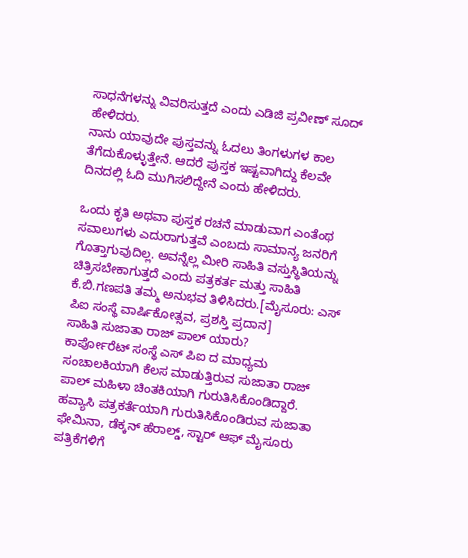ಸಾಧನೆಗಳನ್ನು ವಿವರಿಸುತ್ತದೆ ಎಂದು ಎಡಿಜಿ ಪ್ರವೀಣ್ ಸೂದ್ ಹೇಳಿದರು.
ನಾನು ಯಾವುದೇ ಪುಸ್ತವನ್ನು ಓದಲು ತಿಂಗಳುಗಳ ಕಾಲ ತೆಗೆದುಕೊಳ್ಳುತ್ತೇನೆ. ಆದರೆ ಪುಸ್ತಕ ಇಷ್ಟವಾಗಿದ್ದು ಕೆಲವೇ ದಿನದಲ್ಲಿ ಓದಿ ಮುಗಿಸಲಿದ್ದೇನೆ ಎಂದು ಹೇಳಿದರು.

ಒಂದು ಕೃತಿ ಅಥವಾ ಪುಸ್ತಕ ರಚನೆ ಮಾಡುವಾಗ ಎಂತೆಂಥ ಸವಾಲುಗಳು ಎದುರಾಗುತ್ತವೆ ಎಂಬದು ಸಾಮಾನ್ಯ ಜನರಿಗೆ ಗೊತ್ತಾಗುವುದಿಲ್ಲ. ಅವನ್ನೆಲ್ಲ ಮೀರಿ ಸಾಹಿತಿ ವಸ್ತುಸ್ಥಿತಿಯನ್ನು ಚಿತ್ರಿಸಬೇಕಾಗುತ್ತದೆ ಎಂದು ಪತ್ರಕರ್ತ ಮತ್ತು ಸಾಹಿತಿ ಕೆ.ಬಿ.ಗಣಪತಿ ತಮ್ಮ ಅನುಭವ ತಿಳಿಸಿದರು.[ಮೈಸೂರು: ಎಸ್ ಪಿಐ ಸಂಸ್ಥೆ ವಾರ್ಷಿಕೋತ್ಸವ, ಪ್ರಶಸ್ತಿ ಪ್ರದಾನ]
ಸಾಹಿತಿ ಸುಜಾತಾ ರಾಜ್ ಪಾಲ್ ಯಾರು?
ಕಾರ್ಪೋರೆಟ್ ಸಂಸ್ಥೆ ಎಸ್ ಪಿಐ ದ ಮಾಧ್ಯಮ ಸಂಚಾಲಕಿಯಾಗಿ ಕೆಲಸ ಮಾಡುತ್ತಿರುವ ಸುಜಾತಾ ರಾಜ್ ಪಾಲ್ ಮಹಿಳಾ ಚಿಂತಕಿಯಾಗಿ ಗುರುತಿಸಿಕೊಂಡಿದ್ದಾರೆ.
ಹವ್ಯಾಸಿ ಪತ್ರಕರ್ತೆಯಾಗಿ ಗುರುತಿಸಿಕೊಂಡಿರುವ ಸುಜಾತಾ ಫೇಮಿನಾ, ಡೆಕ್ಕನ್ ಹೆರಾಲ್ಡ್, ಸ್ಟಾರ್ ಆಫ್ ಮೈಸೂರು ಪತ್ರಿಕೆಗಳಿಗೆ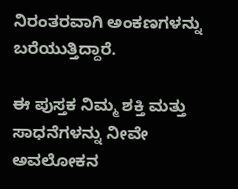ನಿರಂತರವಾಗಿ ಅಂಕಣಗಳನ್ನು ಬರೆಯುತ್ತಿದ್ದಾರೆ.

ಈ ಪುಸ್ತಕ ನಿಮ್ಮ ಶಕ್ತಿ ಮತ್ತು ಸಾಧನೆಗಳನ್ನು ನೀವೇ ಅವಲೋಕನ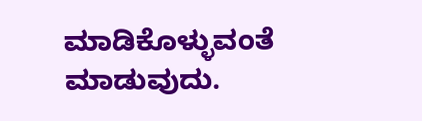ಮಾಡಿಕೊಳ್ಳುವಂತೆ ಮಾಡುವುದು.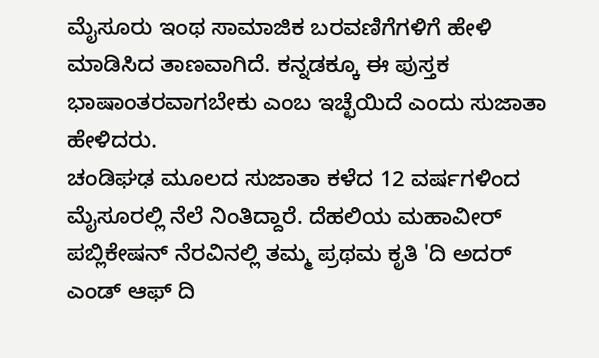ಮೈಸೂರು ಇಂಥ ಸಾಮಾಜಿಕ ಬರವಣಿಗೆಗಳಿಗೆ ಹೇಳಿ ಮಾಡಿಸಿದ ತಾಣವಾಗಿದೆ. ಕನ್ನಡಕ್ಕೂ ಈ ಪುಸ್ತಕ ಭಾಷಾಂತರವಾಗಬೇಕು ಎಂಬ ಇಚ್ಛೆಯಿದೆ ಎಂದು ಸುಜಾತಾ ಹೇಳಿದರು.
ಚಂಡಿಘಢ ಮೂಲದ ಸುಜಾತಾ ಕಳೆದ 12 ವರ್ಷಗಳಿಂದ ಮೈಸೂರಲ್ಲಿ ನೆಲೆ ನಿಂತಿದ್ದಾರೆ. ದೆಹಲಿಯ ಮಹಾವೀರ್ ಪಬ್ಲಿಕೇಷನ್ ನೆರವಿನಲ್ಲಿ ತಮ್ಮ ಪ್ರಥಮ ಕೃತಿ 'ದಿ ಅದರ್ ಎಂಡ್ ಆಫ್ ದಿ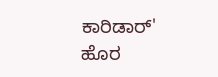ಕಾರಿಡಾರ್' ಹೊರ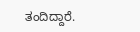ತಂದಿದ್ದಾರೆ.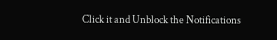Click it and Unblock the Notifications